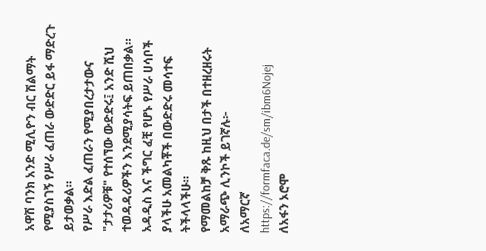አዋሽ ባንክ አንድ ሚሊዮን ብር ሽልማት የሚያስገኝ የሥራ ፈጠራ ውድድር ይፋ ማድረጉ ይታወቃል።
የሥራ እድል ፈጠራን የሚያበረታታውና "ታታሪዎቹ" የተሰኘው ውድድሩ፤ አንድ ሺህ ተወዳዳሪዎችን እንደሚያሳትፍ ይጠበቃል።
አዳዲስ እና ችግር ፈቺ የሆኑ የሥራ ሀሳቦች ያላችሁ አመልካቾች በውድድሩ መሳተፍ ትችላላችሁ።
የማመልከቻ ቅጹ ከዚህ በታች በተዘረዘሩት አማራጭ ሊንኮች ይገኛሉ፦
ለአማርኛ
https://formfaca.de/sm/ibm6Nojej
ለአፋን ኦሮሞ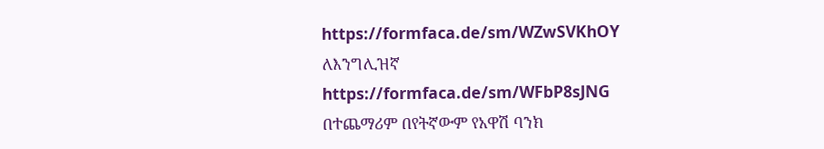https://formfaca.de/sm/WZwSVKhOY
ለእንግሊዝኛ
https://formfaca.de/sm/WFbP8sJNG
በተጨማሪም በየትኛውም የአዋሽ ባንክ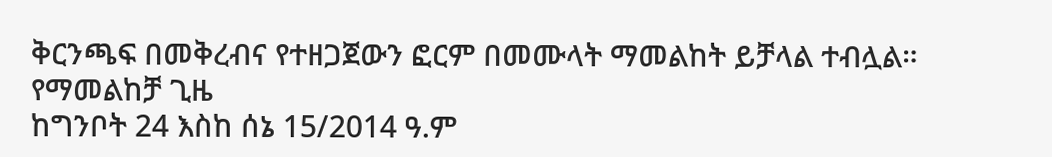ቅርንጫፍ በመቅረብና የተዘጋጀውን ፎርም በመሙላት ማመልከት ይቻላል ተብሏል።
የማመልከቻ ጊዜ
ከግንቦት 24 እስከ ሰኔ 15/2014 ዓ.ም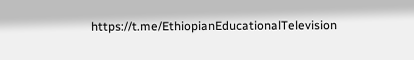https://t.me/EthiopianEducationalTelevision